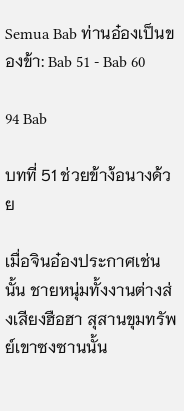Semua Bab ท่านอ๋องเป็นของข้า: Bab 51 - Bab 60

94 Bab

บทที่ 51 ช่วยข้าง้อนางด้วย

เมื่อจินอ๋องประกาศเช่นนั้น ชายหนุ่มทั้งงานต่างส่งเสียงฮือฮา สุสานขุมทรัพย์เขาซงซานนั้น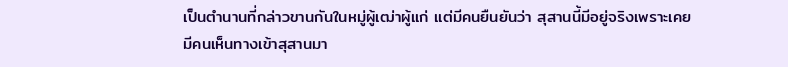เป็นตำนานที่กล่าวขานกันในหมู่ผู้เฒ่าผู้แก่ แต่มีคนยืนยันว่า สุสานนี้มีอยู่จริงเพราะเคยมีคนเห็นทางเข้าสุสานมา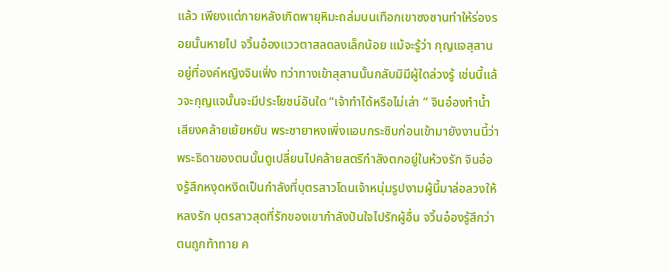แล้ว เพียงแต่ภายหลังเกิดพายุหิมะถล่มบนเทือกเขาซงซานทำให้ร่องรอยนั้นหายไป จวิ้นอ๋องแววตาสลดลงเล็กน้อย แม้จะรู้ว่า กุญแจสุสานอยู่ที่องค์หญิงจินเฟิ่ง ทว่าทางเข้าสุสานนั้นกลับมิมีผู้ใดล่วงรู้ เช่นนี้แล้วจะกุญแจนั้นจะมีประโยชน์อันใด “เจ้าทำได้หรือไม่เล่า ” จินอ๋องทำน้ำเสียงคล้ายเย้ยหยัน พระชายาหงเพิ่งแอบกระซิบก่อนเข้ามายังงานนี้ว่าพระธิดาของตนนั้นดูเปลี่ยนไปคล้ายสตรีกำลังตกอยู่ในห้วงรัก จินอ๋องรู้สึกหงุดหงิดเป็นกำลังที่บุตรสาวโดนเจ้าหนุ่มรูปงามผู้นี้มาล่อลวงให้หลงรัก บุตรสาวสุดที่รักของเขากำลังปันใจไปรักผู้อื่น จวิ้นอ๋องรู้สึกว่าตนถูกท้าทาย ค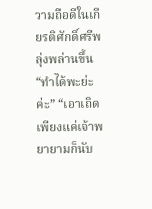วามถือดีในเกียรติศักดิ์ศรีพลุ่งพล่านขึ้น “ทำได้พะย่ะค่ะ” “เอาเถิด เพียงแค่เจ้าพยายามก็นับ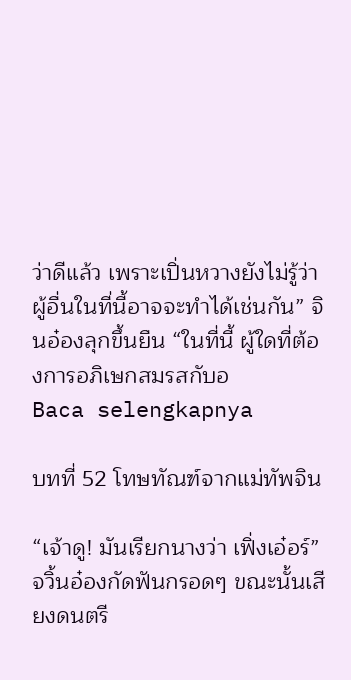ว่าดีแล้ว เพราะเปิ่นหวางยังไม่รู้ว่า ผู้อื่นในที่นี้อาจจะทำได้เช่นกัน” จินอ๋องลุกขึ้นยืน “ในที่นี้ ผู้ใดที่ต้องการอภิเษกสมรสกับอ
Baca selengkapnya

บทที่ 52 โทษทัณฑ์จากแม่ทัพจิน

“เจ้าดู! มันเรียกนางว่า เฟิ่งเอ๋อร์” จวิ้นอ๋องกัดฟันกรอดๆ ขณะนั้นเสียงดนตรี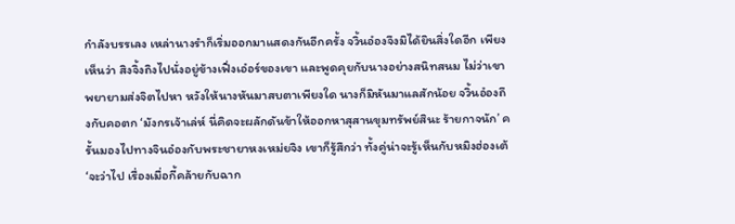กำลังบรรเลง เหล่านางรำก็เริ่มออกมาแสดงกันอีกครั้ง จวิ้นอ๋องจึงมิได้ยินสิ่งใดอีก เพียงเห็นว่า สิงจิ้งถิงไปนั่งอยู่ข้างเฟิ่งเอ๋อร์ของเขา และพูดคุยกับนางอย่างสนิทสนม ไม่ว่าเขาพยายามส่งจิตไปหา หวังให้นางหันมาสบตาเพียงใด นางก็มิหันมาแลสักน้อย จวิ้นอ๋องถึงกับคอตก ‘มังกรเจ้าเล่ห์ นี่คิดจะผลักดันข้าให้ออกหาสุสานขุมทรัพย์สินะ ร้ายกาจนัก’ ครั้นมองไปทางจินอ๋องกับพระชายาหงเหม่ยจิง เขาก็รู้สึกว่า ทั้งคู่น่าจะรู้เห็นกับหมิงฮ่องเต้ ‘จะว่าไป เรื่องเมื่อกี้คล้ายกับฉาก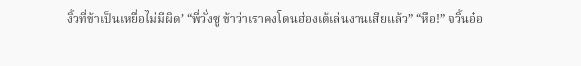งิ้วที่ข้าเป็นเหยื่อไม่มีผิด’ “พี่วั่งซู ข้าว่าเราคงโดนฮ่องเต้เล่นงานเสียแล้ว” “หือ!” จวิ้นอ๋อ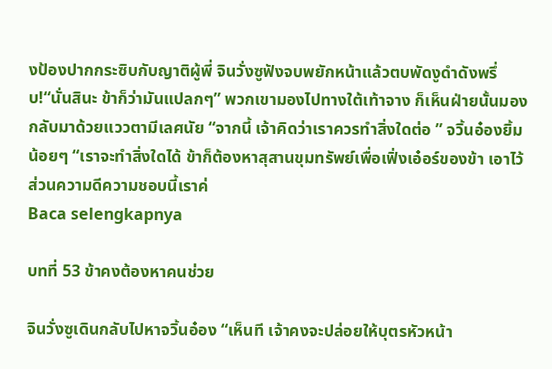งป้องปากกระซิบกับญาติผู้พี่ จินวั่งซูฟังจบพยักหน้าแล้วตบพัดงูดำดังพรึ่บ!“นั่นสินะ ข้าก็ว่ามันแปลกๆ” พวกเขามองไปทางใต้เท้าจาง ก็เห็นฝ่ายนั้นมองกลับมาด้วยแววตามีเลศนัย “จากนี้ เจ้าคิดว่าเราควรทำสิ่งใดต่อ ” จวิ้นอ๋องยิ้มน้อยๆ “เราจะทำสิ่งใดได้ ข้าก็ต้องหาสุสานขุมทรัพย์เพื่อเฟิ่งเอ๋อร์ของข้า เอาไว้ส่วนความดีความชอบนี้เราค่
Baca selengkapnya

บทที่ 53 ข้าคงต้องหาคนช่วย

จินวั่งซูเดินกลับไปหาจวิ้นอ๋อง “เห็นที เจ้าคงจะปล่อยให้บุตรหัวหน้า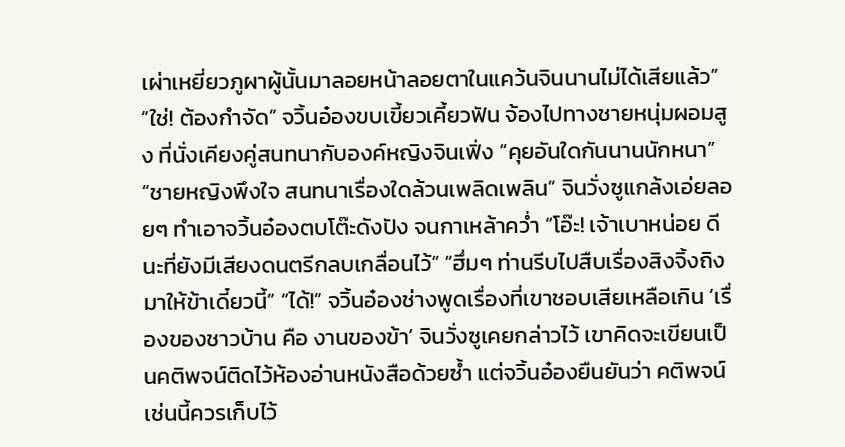เผ่าเหยี่ยวภูผาผู้นั้นมาลอยหน้าลอยตาในแคว้นจินนานไม่ได้เสียแล้ว” “ใช่! ต้องกำจัด” จวิ้นอ๋องขบเขี้ยวเคี้ยวฟัน จ้องไปทางชายหนุ่มผอมสูง ที่นั่งเคียงคู่สนทนากับองค์หญิงจินเฟิ่ง “คุยอันใดกันนานนักหนา” “ชายหญิงพึงใจ สนทนาเรื่องใดล้วนเพลิดเพลิน” จินวั่งซูแกล้งเอ่ยลอยๆ ทำเอาจวิ้นอ๋องตบโต๊ะดังปัง จนกาเหล้าคว่ำ “โอ๊ะ! เจ้าเบาหน่อย ดีนะที่ยังมีเสียงดนตรีกลบเกลื่อนไว้” “ฮึ่มๆ ท่านรีบไปสืบเรื่องสิงจิ้งถิงมาให้ข้าเดี๋ยวนี้” “ได้!” จวิ้นอ๋องช่างพูดเรื่องที่เขาชอบเสียเหลือเกิน ‘เรื่องของชาวบ้าน คือ งานของข้า’ จินวั่งซูเคยกล่าวไว้ เขาคิดจะเขียนเป็นคติพจน์ติดไว้ห้องอ่านหนังสือด้วยซ้ำ แต่จวิ้นอ๋องยืนยันว่า คติพจน์เช่นนี้ควรเก็บไว้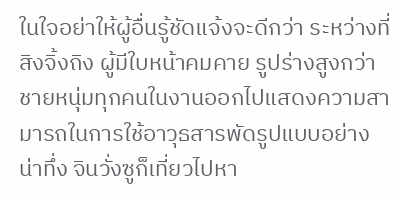ในใจอย่าให้ผู้อื่นรู้ชัดแจ้งจะดีกว่า ระหว่างที่สิงจิ้งถิง ผู้มีใบหน้าคมคาย รูปร่างสูงกว่าชายหนุ่มทุกคนในงานออกไปแสดงความสามารถในการใช้อาวุธสารพัดรูปแบบอย่างน่าทึ่ง จินวั่งซูก็เที่ยวไปหา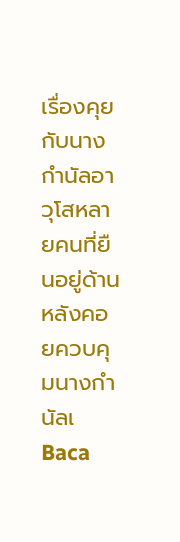เรื่องคุยกับนางกำนัลอาวุโสหลายคนที่ยืนอยู่ด้านหลังคอยควบคุมนางกำนัลเ
Baca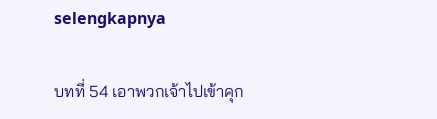selengkapnya

บทที่ 54 เอาพวกเจ้าไปเข้าคุก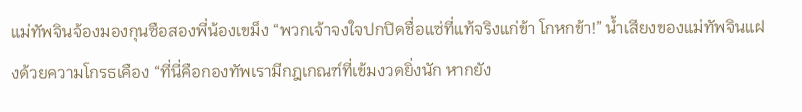แม่ทัพจินจ้องมองกุนซือสองพี่น้องเขม็ง “พวกเจ้าจงใจปกปิดชื่อแซ่ที่แท้จริงแก่ข้า โกหกข้า!” น้ำเสียงของแม่ทัพจินแฝงด้วยความโกรธเคือง “ที่นี่คือกองทัพเรามีกฎเกณฑ์ที่เข้มงวดยิ่งนัก หากยัง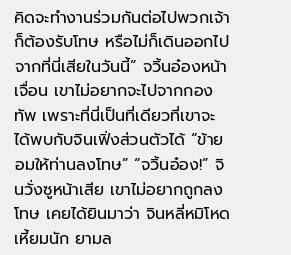คิดจะทำงานร่วมกันต่อไปพวกเจ้าก็ต้องรับโทษ หรือไม่ก็เดินออกไปจากที่นี่เสียในวันนี้” จวิ้นอ๋องหน้าเจื่อน เขาไม่อยากจะไปจากกองทัพ เพราะที่นี่เป็นที่เดียวที่เขาจะได้พบกับจินเฟิ่งส่วนตัวได้ “ข้ายอมให้ท่านลงโทษ” “จวิ้นอ๋อง!” จินวั่งซูหน้าเสีย เขาไม่อยากถูกลงโทษ เคยได้ยินมาว่า จินหลี่หมิโหดเหี้ยมนัก ยามล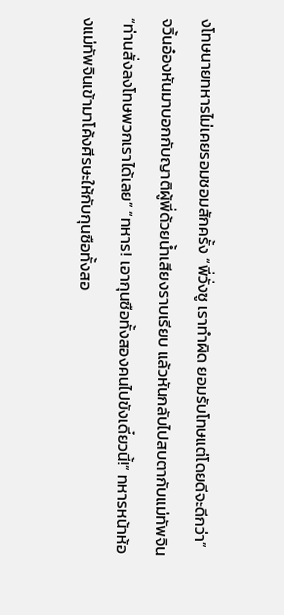งโทษนายทหารไม่เคยรอมชอมสักครั้ง “พี่วั่งซู เราทำผิด ยอมรับโทษแต่โดยดีจะดีกว่า” จวิ้นอ๋องหันมาบอกกับญาติผู้พี่ด้วยน้ำเสียงราบเรียบ แล้วหันกลับไปสบตากับแม่ทัพจิน “ท่านสั่งลงโทษพวกเราได้เลย” “ทหาร! เอากุนซือทั้งสองคนไปขังเดี๋ยวนี้!” ทหารหน้าห้องแม่ทัพจินเข้ามาโค้งศีรษะให้กับกุนซือทั้งสอ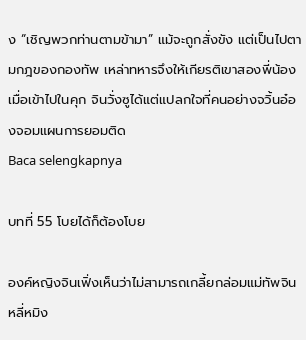ง “เชิญพวกท่านตามข้ามา” แม้จะถูกสั่งขัง แต่เป็นไปตามกฎของกองทัพ เหล่าทหารจึงให้เกียรติเขาสองพี่น้อง เมื่อเข้าไปในคุก จินวั่งซูได้แต่แปลกใจที่คนอย่างจวิ้นอ๋องจอมแผนการยอมติด
Baca selengkapnya

บทที่ 55 โบยได้ก็ต้องโบย

องค์หญิงจินเฟิ่งเห็นว่าไม่สามารถเกลี้ยกล่อมแม่ทัพจินหลี่หมิง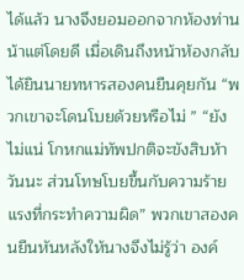ได้แล้ว นางจึงยอมออกจากห้องท่านน้าแต่โดยดี เมื่อเดินถึงหน้าห้องกลับได้ยินนายทหารสองคนยืนคุยกัน “พวกเขาจะโดนโบยด้วยหรือไม่ ” “ยังไม่แน่ โกหกแม่ทัพปกติจะขังสิบห้าวันนะ ส่วนโทษโบยขึ้นกับความร้ายแรงที่กระทำความผิด” พวกเขาสองคนยืนหันหลังให้นางจึงไม่รู้ว่า องค์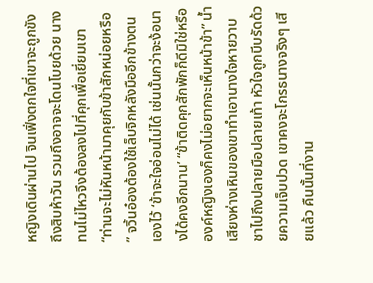หญิงเดินผ่านไป จินเฟิ่งตกใจที่เขาจะถูกขังถึงสิบห้าวัน รวมถึงอาจจะโดนโบยด้วย นางทนไม่ไหวจึงต้องลงไปที่คุกเพื่อเยี่ยมเขา “ท่านจะไม่หันหน้ามาคุยกับข้าสักหน่อยหรือ ” จวิ้นอ๋องต้องใช้เล็บจิกหลังมืออีกข้างตนเองไว้ ‘ข้าจะใจอ่อนไม่ได้ เช่นนั้นกว่าจะง้อนางได้คงอีกนาน’ “ข้าติดคุกสักพักก็ดีมิใช่หรือ องค์หญิงเองก็คงไม่อยากจะเห็นหน้าข้า” น้ำเสียงห่างเหินของเขาทำเอานางใจหายวาบ ชาไปถึงปลายมือปลายเท้า หัวใจถูกบีบรัดด้วยความเจ็บปวด เขาคงจะโกรธนางจริงๆ เสียแล้ว คืนนั้นที่งาน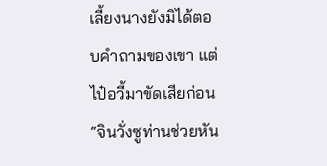เลี้ยงนางยังมิได้ตอบคำถามของเขา แต่ไป๋อวี้มาขัดเสียก่อน “จินวั่งซูท่านช่วยหัน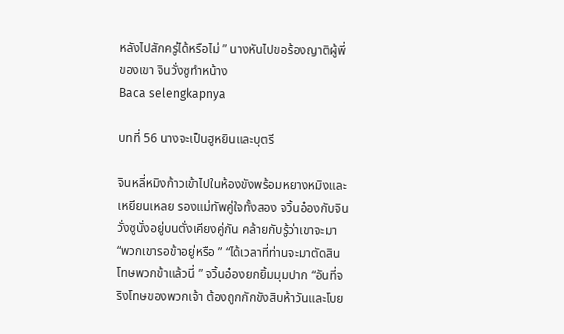หลังไปสักครู่ได้หรือไม่ ” นางหันไปขอร้องญาติผู้พี่ของเขา จินวั่งซูทำหน้าง
Baca selengkapnya

บทที่ 56 นางจะเป็นฮูหยินและบุตรี

จินหลี่หมิงก้าวเข้าไปในห้องขังพร้อมหยางหมิงและเหยียนเหลย รองแม่ทัพคู่ใจทั้งสอง จวิ้นอ๋องกับจินวั่งซูนั่งอยู่บนตั่งเคียงคู่กัน คล้ายกับรู้ว่าเขาจะมา “พวกเขารอข้าอยู่หรือ ” “ได้เวลาที่ท่านจะมาตัดสินโทษพวกข้าแล้วนี่ ” จวิ้นอ๋องยกยิ้มมุมปาก “อันที่จริงโทษของพวกเจ้า ต้องถูกกักขังสิบห้าวันและโบย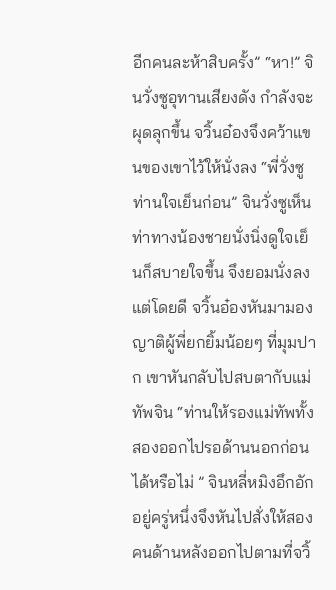อีกคนละห้าสิบครั้ง” “หา!” จินวั่งซูอุทานเสียงดัง กำลังจะผุดลุกขึ้น จวิ้นอ๋องจึงคว้าแขนของเขาไว้ให้นั่งลง “พี่วั่งซู ท่านใจเย็นก่อน” จินวั่งซูเห็นท่าทางน้องชายนั่งนิ่งดูใจเย็นก็สบายใจขึ้น จึงยอมนั่งลงแต่โดยดี จวิ้นอ๋องหันมามองญาติผู้พี่ยกยิ้มน้อยๆ ที่มุมปาก เขาหันกลับไปสบตากับแม่ทัพจิน “ท่านให้รองแม่ทัพทั้งสองออกไปรอด้านนอกก่อนได้หรือไม่ ” จินหลี่หมิงอึกอักอยู่ครู่หนึ่งจึงหันไปสั่งให้สองคนด้านหลังออกไปตามที่จวิ้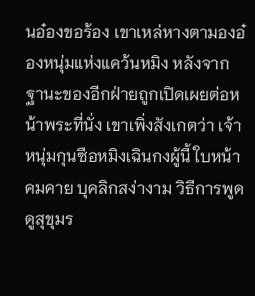นอ๋องขอร้อง เขาเหล่หางตามองอ๋องหนุ่มแห่งแคว้นหมิง หลังจากฐานะของอีกฝ่ายถูกเปิดเผยต่อหน้าพระที่นั่ง เขาเพิ่งสังเกตว่า เจ้าหนุ่มกุนซือหมิงเฉินกงผู้นี้ ใบหน้าคมคาย บุคลิกสง่างาม วิธีการพูดดูสุขุมร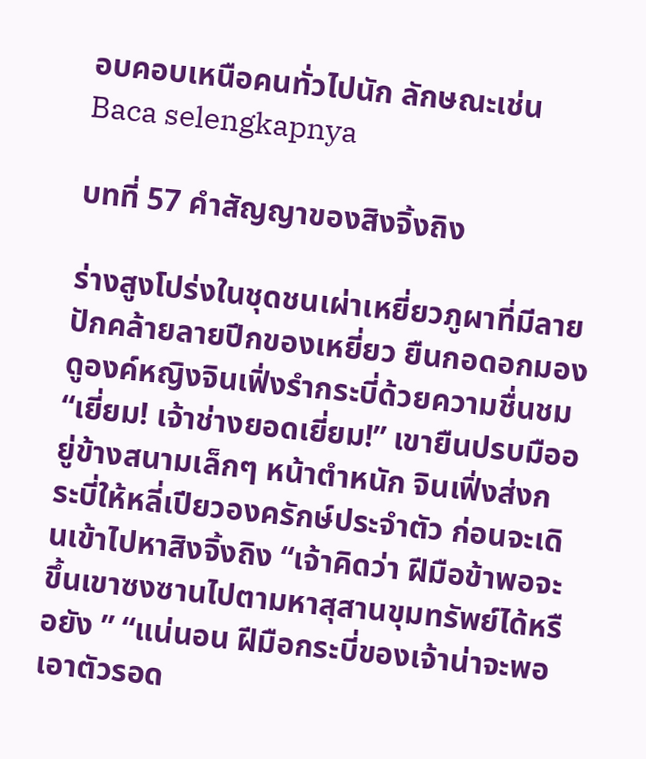อบคอบเหนือคนทั่วไปนัก ลักษณะเช่น
Baca selengkapnya

บทที่ 57 คำสัญญาของสิงจิ้งถิง

ร่างสูงโปร่งในชุดชนเผ่าเหยี่ยวภูผาที่มีลายปักคล้ายลายปีกของเหยี่ยว ยืนกอดอกมองดูองค์หญิงจินเฟิ่งรำกระบี่ด้วยความชื่นชม“เยี่ยม! เจ้าช่างยอดเยี่ยม!” เขายืนปรบมืออยู่ข้างสนามเล็กๆ หน้าตำหนัก จินเฟิ่งส่งกระบี่ให้หลี่เปียวองครักษ์ประจำตัว ก่อนจะเดินเข้าไปหาสิงจิ้งถิง “เจ้าคิดว่า ฝีมือข้าพอจะขึ้นเขาซงซานไปตามหาสุสานขุมทรัพย์ได้หรือยัง ” “แน่นอน ฝีมือกระบี่ของเจ้าน่าจะพอเอาตัวรอด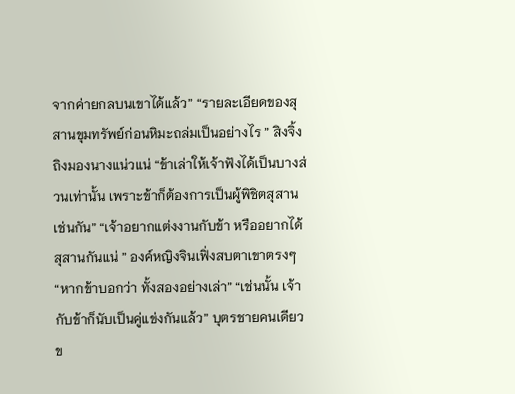จากค่ายกลบนเขาได้แล้ว” “รายละเอียดของสุสานขุมทรัพย์ก่อนหิมะถล่มเป็นอย่างไร ” สิงจิ้งถิงมองนางแน่วแน่ “ข้าเล่าให้เจ้าฟังได้เป็นบางส่วนเท่านั้น เพราะข้าก็ต้องการเป็นผู้พิชิตสุสานเช่นกัน” “เจ้าอยากแต่งงานกับข้า หรืออยากได้สุสานกันแน่ ” องค์หญิงจินเฟิ่งสบตาเขาตรงๆ “หากข้าบอกว่า ทั้งสองอย่างเล่า” “เช่นนั้น เจ้ากับข้าก็นับเป็นคู่แข่งกันแล้ว” บุตรชายคนเดียวข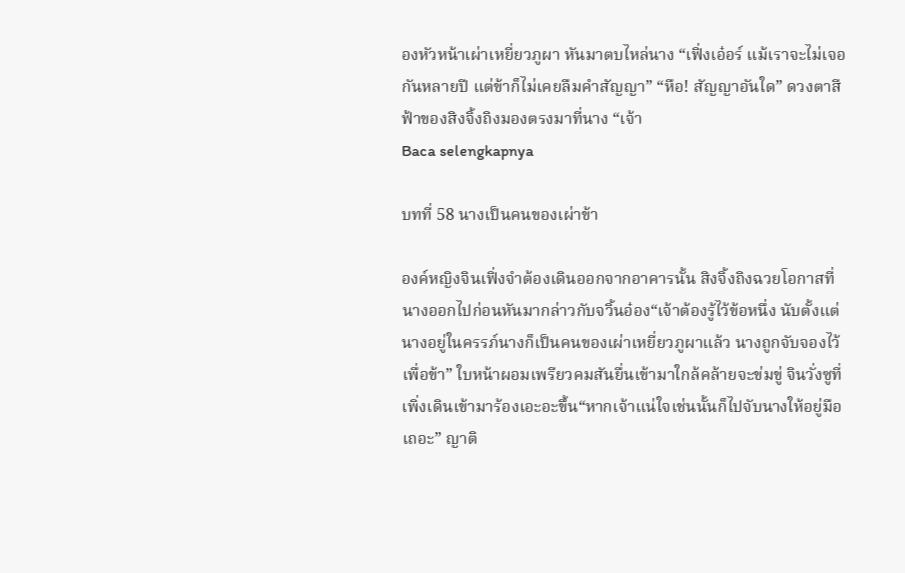องหัวหน้าเผ่าเหยี่ยวภูผา หันมาตบไหล่นาง “เฟิ่งเอ๋อร์ แม้เราจะไม่เจอกันหลายปี แต่ข้าก็ไม่เคยลืมคำสัญญา” “หือ! สัญญาอันใด” ดวงตาสีฟ้าของสิงจิ้งถิงมองตรงมาที่นาง “เจ้า
Baca selengkapnya

บทที่ 58 นางเป็นคนของเผ่าข้า

องค์หญิงจินเฟิ่งจำต้องเดินออกจากอาคารนั้น สิงจิ้งถิงฉวยโอกาสที่นางออกไปก่อนหันมากล่าวกับจวิ้นอ๋อง“เจ้าต้องรู้ไว้ข้อหนึ่ง นับตั้งแต่นางอยู่ในครรภ์นางก็เป็นคนของเผ่าเหยี่ยวภูผาแล้ว นางถูกจับจองไว้เพื่อข้า” ใบหน้าผอมเพรียวคมสันยื่นเข้ามาใกล้คล้ายจะข่มขู่ จินวั่งซูที่เพิ่งเดินเข้ามาร้องเอะอะขึ้น“หากเจ้าแน่ใจเช่นนั้นก็ไปจับนางให้อยู่มือเถอะ” ญาติ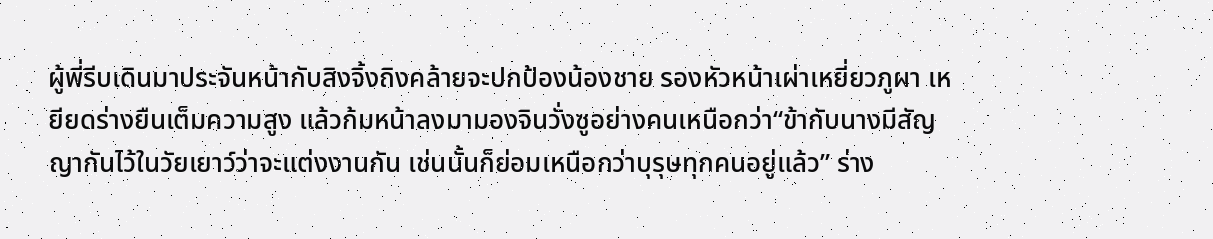ผู้พี่รีบเดินมาประจันหน้ากับสิงจิ้งถิงคล้ายจะปกป้องน้องชาย รองหัวหน้าเผ่าเหยี่ยวภูผา เหยียดร่างยืนเต็มความสูง แล้วก้มหน้าลงมามองจินวั่งซูอย่างคนเหนือกว่า“ข้ากับนางมีสัญญากันไว้ในวัยเยาว์ว่าจะแต่งงานกัน เช่นนั้นก็ย่อมเหนือกว่าบุรุษทุกคนอยู่แล้ว” ร่าง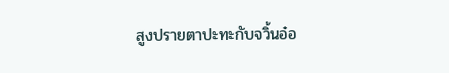สูงปรายตาปะทะกับจวิ้นอ๋อ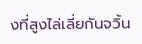งที่สูงไล่เลี่ยกันจวิ้น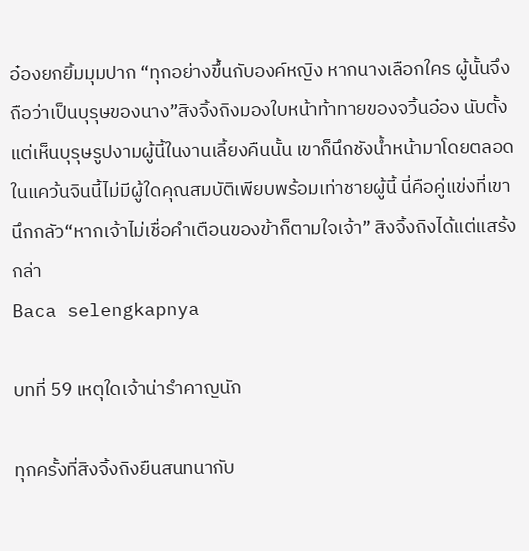อ๋องยกยิ้มมุมปาก “ทุกอย่างขึ้นกับองค์หญิง หากนางเลือกใคร ผู้นั้นจึงถือว่าเป็นบุรุษของนาง”สิงจิ้งถิงมองใบหน้าท้าทายของจวิ้นอ๋อง นับตั้งแต่เห็นบุรุษรูปงามผู้นี้ในงานเลี้ยงคืนนั้น เขาก็นึกชังน้ำหน้ามาโดยตลอด ในแคว้นจินนี้ไม่มีผู้ใดคุณสมบัติเพียบพร้อมเท่าชายผู้นี้ นี่คือคู่แข่งที่เขานึกกลัว“หากเจ้าไม่เชื่อคำเตือนของข้าก็ตามใจเจ้า” สิงจิ้งถิงได้แต่แสร้งกล่า
Baca selengkapnya

บทที่ 59 เหตุใดเจ้าน่ารำคาญนัก

ทุกครั้งที่สิงจิ้งถิงยืนสนทนากับ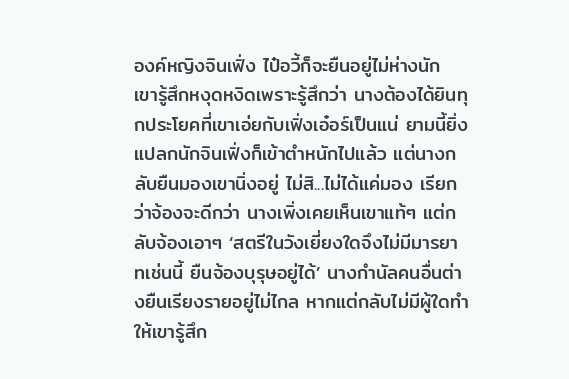องค์หญิงจินเฟิ่ง ไป๋อวี้ก็จะยืนอยู่ไม่ห่างนัก เขารู้สึกหงุดหงิดเพราะรู้สึกว่า นางต้องได้ยินทุกประโยคที่เขาเอ่ยกับเฟิ่งเอ๋อร์เป็นแน่ ยามนี้ยิ่งแปลกนักจินเฟิ่งก็เข้าตำหนักไปแล้ว แต่นางกลับยืนมองเขานิ่งอยู่ ไม่สิ...ไม่ได้แค่มอง เรียกว่าจ้องจะดีกว่า นางเพิ่งเคยเห็นเขาแท้ๆ แต่กลับจ้องเอาๆ ‘สตรีในวังเยี่ยงใดจึงไม่มีมารยาทเช่นนี้ ยืนจ้องบุรุษอยู่ได้’ นางกำนัลคนอื่นต่างยืนเรียงรายอยู่ไม่ไกล หากแต่กลับไม่มีผู้ใดทำให้เขารู้สึก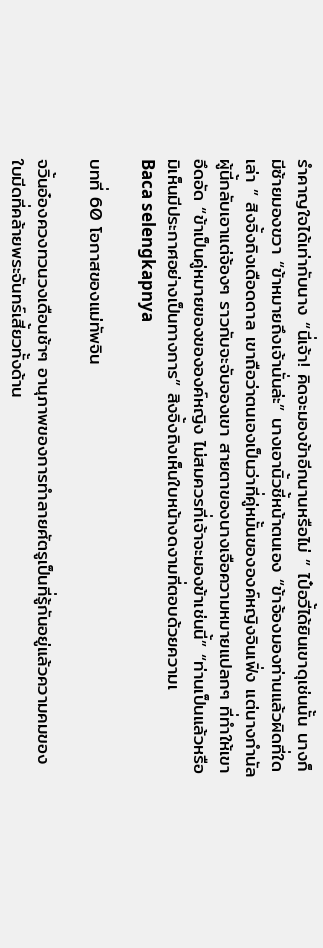รำคาญใจได้เท่ากับนาง “นี่เจ้า! คิดจะมองข้าอีกนานหรือไม่ ” ไป๋อวี้ได้ยินเขาดุเช่นนั้น นางก็มีซ้ายมองขวา “ข้าหมายถึงเจ้านั่นล่ะ” นางเอานิ้วชี้หน้าตนเอง “ข้าจ้องมองท่านแล้วผิดที่ใดเล่า ” สิงจิ้งถิงเดือดดาล เขาถือว่าตนเองเป็นว่าที่คู่หมั้นขององค์หญิงจินเฟิ่ง แต่นางกำนัลผู้นี้กลับเอาแต่จ้องๆ ราวกับจะจับจองเขา สายตาของนางเจือความหมายแปลกๆ ที่ทำให้เขาอึดอัด “ข้าเป็นคู่หมายของขององค์หญิง ไม่สมควรที่เจ้าจะมองข้าเช่นนี้” “ท่านเป็นแล้วหรือ มิเห็นมีประกาศอย่างเป็นทางการ” สิงจิ้งถิงเห็นใบหน้างดงามที่ตอบด้วยความเ
Baca selengkapnya

บทที่ 60 โอกาสของแม่ทัพจิน

จวิ้นอ๋องควงทวนวงเดือนช้าๆ อานุภาพของการทำลายศัตรูเป็นที่รู้กันอยู่แล้วความคมของใบมีดที่คล้ายพระจันทร์เสี้ยวทั้งด้าน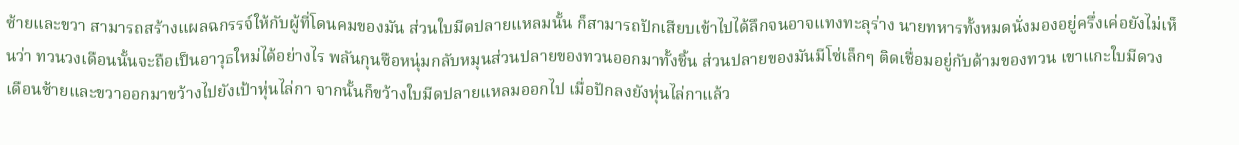ซ้ายและขวา สามารถสร้างแผลฉกรรจ์ให้กับผู้ที่โดนคมของมัน ส่วนใบมีดปลายแหลมนั้น ก็สามารถปักเสียบเข้าไปได้ลึกจนอาจแทงทะลุร่าง นายทหารทั้งหมดนั่งมองอยู่ครึ่งเค่อยังไม่เห็นว่า ทวนวงเดือนนั้นจะถือเป็นอาวุธใหม่ได้อย่างไร พลันกุนซือหนุ่มกลับหมุนส่วนปลายของทวนออกมาทั้งชิ้น ส่วนปลายของมันมีโซ่เล็กๆ ติดเชื่อมอยู่กับด้ามของทวน เขาแกะใบมีดวงเดือนซ้ายและขวาออกมาขว้างไปยังเป้าหุ่นไล่กา จากนั้นก็ขว้างใบมีดปลายแหลมออกไป เมื่อปักลงยังหุ่นไล่กาแล้ว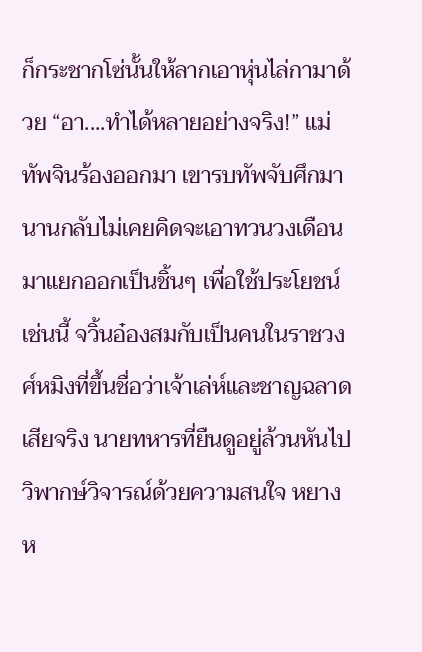ก็กระชากโซ่นั้นให้ลากเอาหุ่นไล่กามาด้วย “อา....ทำได้หลายอย่างจริง!” แม่ทัพจินร้องออกมา เขารบทัพจับศึกมานานกลับไม่เคยคิดจะเอาทวนวงเดือนมาแยกออกเป็นชิ้นๆ เพื่อใช้ประโยชน์เช่นนี้ จวิ้นอ๋องสมกับเป็นคนในราชวงศ์หมิงที่ขึ้นชื่อว่าเจ้าเล่ห์และชาญฉลาดเสียจริง นายทหารที่ยืนดูอยู่ล้วนหันไปวิพากษ์วิจารณ์ด้วยความสนใจ หยางห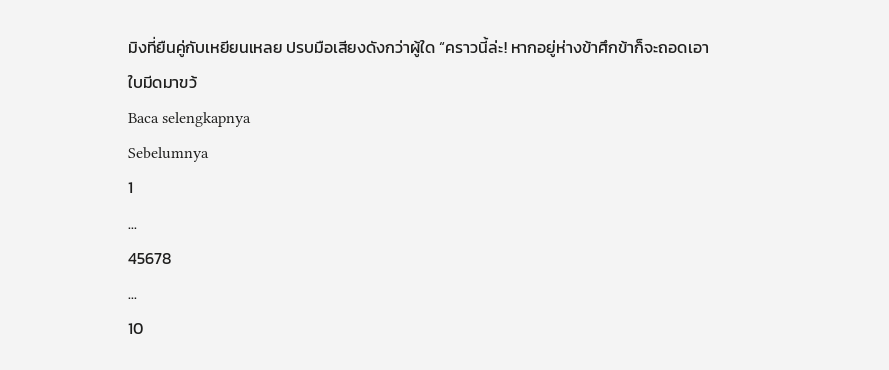มิงที่ยืนคู่กับเหยียนเหลย ปรบมือเสียงดังกว่าผู้ใด “คราวนี้ล่ะ! หากอยู่ห่างข้าศึกข้าก็จะถอดเอาใบมีดมาขว้
Baca selengkapnya
Sebelumnya
1
...
45678
...
10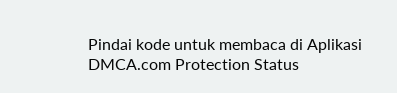Pindai kode untuk membaca di Aplikasi
DMCA.com Protection Status